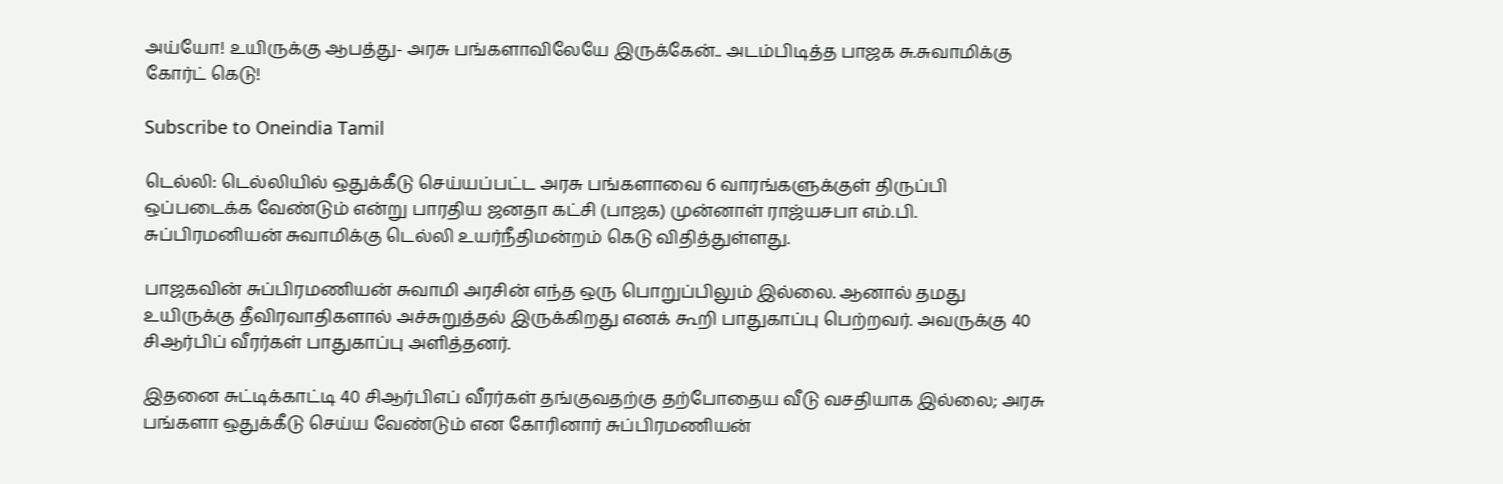அய்யோ! உயிருக்கு ஆபத்து- அரசு பங்களாவிலேயே இருக்கேன்.. அடம்பிடித்த பாஜக சு.சுவாமிக்கு கோர்ட் கெடு!

Subscribe to Oneindia Tamil

டெல்லி: டெல்லியில் ஒதுக்கீடு செய்யப்பட்ட அரசு பங்களாவை 6 வாரங்களுக்குள் திருப்பி ஒப்படைக்க வேண்டும் என்று பாரதிய ஜனதா கட்சி (பாஜக) முன்னாள் ராஜ்யசபா எம்.பி. சுப்பிரமனியன் சுவாமிக்கு டெல்லி உயர்நீதிமன்றம் கெடு விதித்துள்ளது.

பாஜகவின் சுப்பிரமணியன் சுவாமி அரசின் எந்த ஒரு பொறுப்பிலும் இல்லை. ஆனால் தமது உயிருக்கு தீவிரவாதிகளால் அச்சுறுத்தல் இருக்கிறது எனக் கூறி பாதுகாப்பு பெற்றவர். அவருக்கு 40 சிஆர்பிப் வீரர்கள் பாதுகாப்பு அளித்தனர்.

இதனை சுட்டிக்காட்டி 40 சிஆர்பிஎப் வீரர்கள் தங்குவதற்கு தற்போதைய வீடு வசதியாக இல்லை; அரசு பங்களா ஒதுக்கீடு செய்ய வேண்டும் என கோரினார் சுப்பிரமணியன்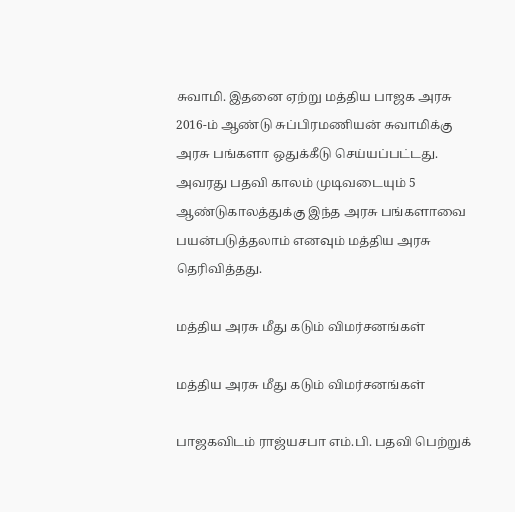சுவாமி. இதனை ஏற்று மத்திய பாஜக அரசு 2016-ம் ஆண்டு சுப்பிரமணியன் சுவாமிக்கு அரசு பங்களா ஒதுக்கீடு செய்யப்பட்டது. அவரது பதவி காலம் முடிவடையும் 5 ஆண்டுகாலத்துக்கு இந்த அரசு பங்களாவை பயன்படுத்தலாம் எனவும் மத்திய அரசு தெரிவித்தது.

மத்திய அரசு மீது கடும் விமர்சனங்கள்

மத்திய அரசு மீது கடும் விமர்சனங்கள்

பாஜகவிடம் ராஜ்யசபா எம்.பி. பதவி பெற்றுக்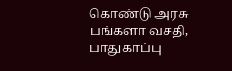கொண்டு அரசு பங்களா வசதி, பாதுகாப்பு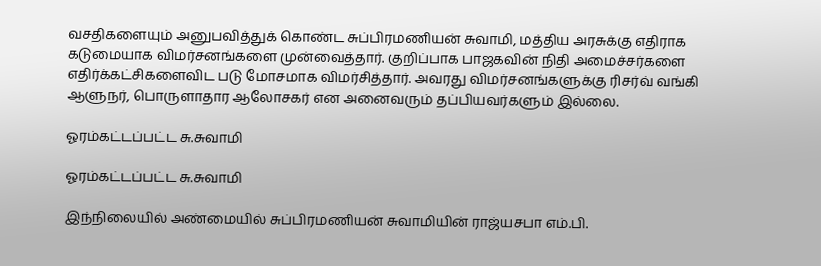வசதிகளையும் அனுபவித்துக் கொண்ட சுப்பிரமணியன் சுவாமி, மத்திய அரசுக்கு எதிராக கடுமையாக விமர்சனங்களை முன்வைத்தார். குறிப்பாக பாஜகவின் நிதி அமைச்சர்களை எதிர்க்கட்சிகளைவிட படு மோசமாக விமர்சித்தார். அவரது விமர்சனங்களுக்கு ரிசர்வ் வங்கி ஆளுநர், பொருளாதார ஆலோசகர் என அனைவரும் தப்பியவர்களும் இல்லை.

ஓரம்கட்டப்பட்ட சு.சுவாமி

ஓரம்கட்டப்பட்ட சு.சுவாமி

இந்நிலையில் அண்மையில் சுப்பிரமணியன் சுவாமியின் ராஜ்யசபா எம்.பி.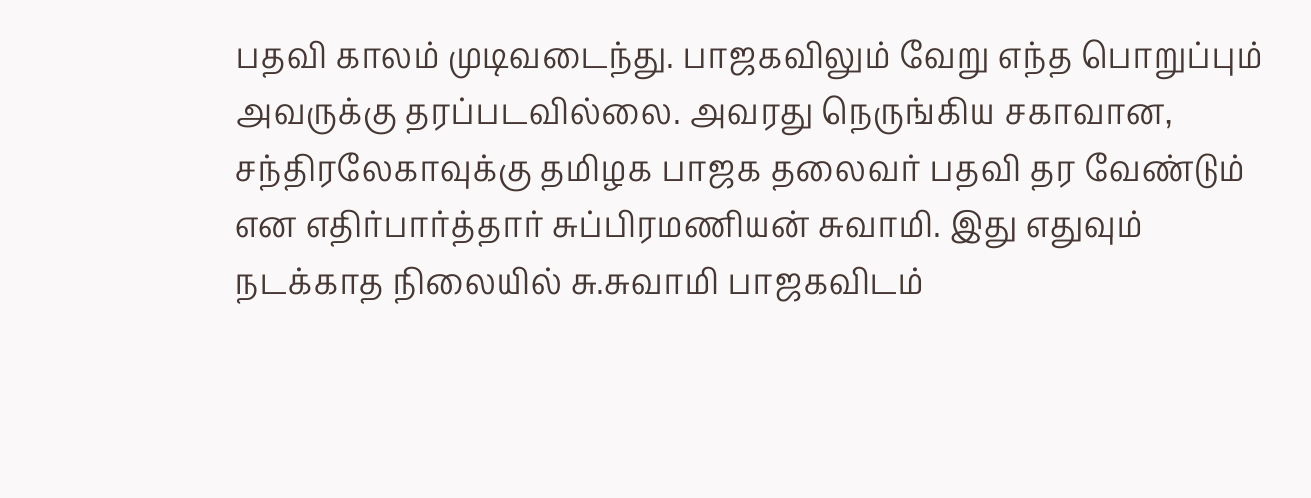பதவி காலம் முடிவடைந்து. பாஜகவிலும் வேறு எந்த பொறுப்பும் அவருக்கு தரப்படவில்லை. அவரது நெருங்கிய சகாவான, சந்திரலேகாவுக்கு தமிழக பாஜக தலைவர் பதவி தர வேண்டும் என எதிர்பார்த்தார் சுப்பிரமணியன் சுவாமி. இது எதுவும் நடக்காத நிலையில் சு.சுவாமி பாஜகவிடம்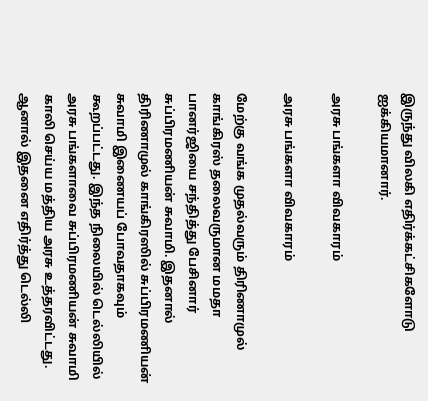இருந்து விலகி எதிர்க்கட்சிகளோடு ஐக்கியமானார்.

அரசு பங்களா விவகாரம்

அரசு பங்களா விவகாரம்

மேற்கு வங்க முதல்வரும் திரிணாமுல் காங்கிரஸ் தலைவருமான மமதா பானர்ஜியை சந்தித்து பேசினார் சுப்பிரமணியன் சுவாமி. இதனால் திரிணாமுல் காங்கிரஸில் சுப்பிரமணியன் சுவாமி இணையப் போவதாகவும் கூறப்பட்டது. இந்த நிலையில் டெல்லியில் அரசு பங்களாவை சுப்பிரமணியன் சுவாமி காலி செய்ய மத்திய அரசு உத்தரவிட்டது. ஆனால் இதனை எதிர்த்து டெல்லி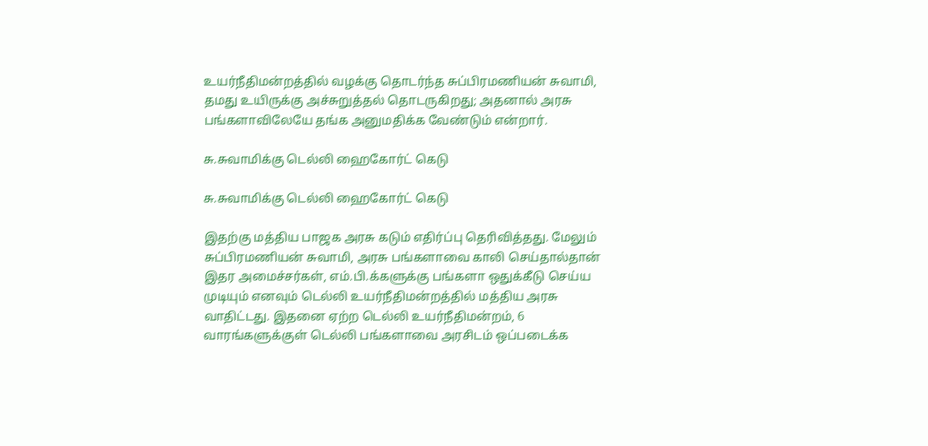உயர்நீதிமன்றத்தில் வழக்கு தொடர்ந்த சுப்பிரமணியன் சுவாமி, தமது உயிருக்கு அச்சுறுத்தல் தொடருகிறது; அதனால் அரசு பங்களாவிலேயே தங்க அனுமதிக்க வேண்டும் என்றார்.

சு.சுவாமிக்கு டெல்லி ஹைகோர்ட் கெடு

சு.சுவாமிக்கு டெல்லி ஹைகோர்ட் கெடு

இதற்கு மத்திய பாஜக அரசு கடும் எதிர்ப்பு தெரிவித்தது. மேலும் சுப்பிரமணியன் சுவாமி, அரசு பங்களாவை காலி செய்தால்தான் இதர அமைச்சர்கள், எம்.பி.க்களுக்கு பங்களா ஒதுக்கீடு செய்ய முடியும் எனவும் டெல்லி உயர்நீதிமன்றத்தில் மத்திய அரசு வாதிட்டது. இதனை ஏற்ற டெல்லி உயர்நீதிமன்றம், 6 வாரங்களுக்குள் டெல்லி பங்களாவை அரசிடம் ஒப்படைக்க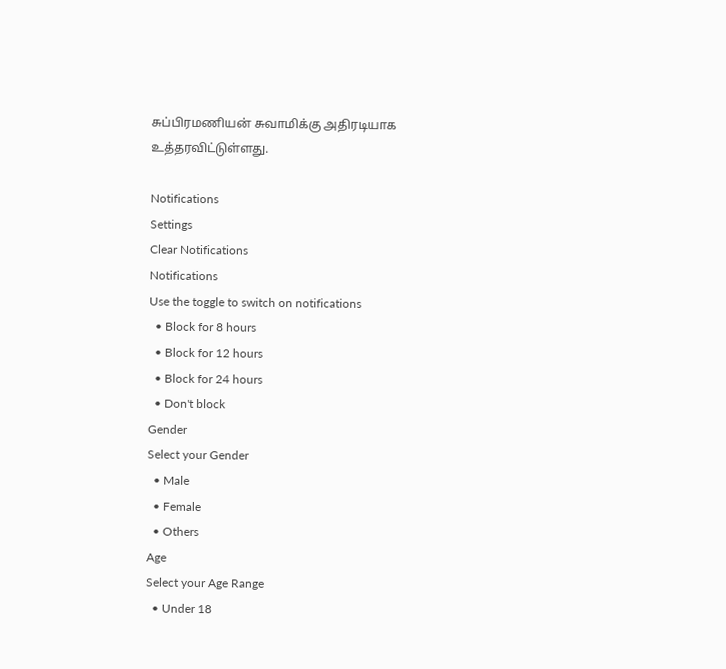சுப்பிரமணியன் சுவாமிக்கு அதிரடியாக உத்தரவிட்டுள்ளது.

Notifications
Settings
Clear Notifications
Notifications
Use the toggle to switch on notifications
  • Block for 8 hours
  • Block for 12 hours
  • Block for 24 hours
  • Don't block
Gender
Select your Gender
  • Male
  • Female
  • Others
Age
Select your Age Range
  • Under 18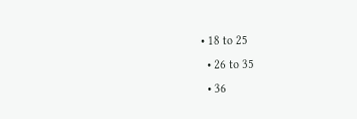• 18 to 25
  • 26 to 35
  • 36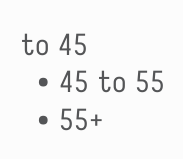to 45
  • 45 to 55
  • 55+